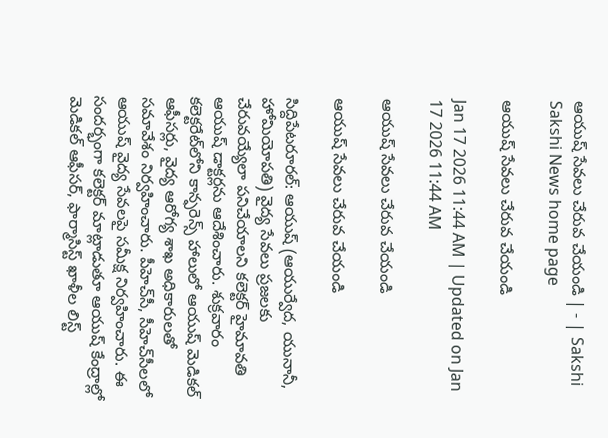ఆయుష్‌ సేవలు చేరువ చేయండి | - | Sakshi
Sakshi News home page

ఆయుష్‌ సేవలు చేరువ చేయండి

Jan 17 2026 11:44 AM | Updated on Jan 17 2026 11:44 AM

ఆయుష్‌ సేవలు చేరువ చేయండి

ఆయుష్‌ సేవలు చేరువ చేయండి

సిద్దిపేటరూరల్‌: ఆయుష్‌ (ఆయుర్వేద, యునానీ, హోమియోపతి) వైద్య సేవలు ప్రజలకు చేరువయ్యేలా పనిచేయాలని కలెక్టర్‌ హైమావతి ఆయుష్‌ డాక్టర్లను ఆదేశించారు. శుక్రవారం కలెక్టరేట్‌లోని కాన్ఫరెన్స్‌ హాలులో ఆయుష్‌ మెడికల్‌ ఆఫీసర్లు, వైద్య ఆరోగ్య శాఖ అధికారులతో సమావేశం నిర్వహించారు. పీహెచ్‌సీ, సీహెచ్‌సీలలో ఆయుష్‌ వైద్య సేవలపై సమీక్ష నిర్వహించారు. ఈ సందర్భంగా కలెక్టర్‌ మాట్లాడుతూ ఆయుష్‌ కేంద్రాల్లో మెడికల్‌ ఆఫీసర్‌, ఫార్మాసిస్ట్‌ ఖాళీల లిస్ట్‌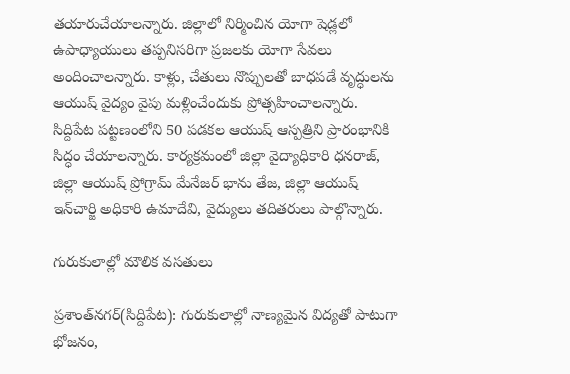తయారుచేయాలన్నారు. జిల్లాలో నిర్మించిన యోగా షెడ్లలో ఉపాధ్యాయులు తప్పనిసరిగా ప్రజలకు యోగా సేవలు అందించాలన్నారు. కాళ్లు, చేతులు నొప్పులతో బాధపడే వృద్ధులను ఆయుష్‌ వైద్యం వైపు మళ్లించేందుకు ప్రోత్సహించాలన్నారు. సిద్దిపేట పట్టణంలోని 50 పడకల ఆయుష్‌ ఆస్పత్రిని ప్రారంభానికి సిద్ధం చేయాలన్నారు. కార్యక్రమంలో జిల్లా వైద్యాధికారి ధనరాజ్‌, జిల్లా ఆయుష్‌ ప్రోగ్రామ్‌ మేనేజర్‌ భాను తేజ, జిల్లా ఆయుష్‌ ఇన్‌చార్జి అధికారి ఉమాదేవి, వైద్యులు తదితరులు పాల్గొన్నారు.

గురుకులాల్లో మౌలిక వసతులు

ప్రశాంత్‌నగర్‌(సిద్దిపేట): గురుకులాల్లో నాణ్యమైన విద్యతో పాటుగా భోజనం,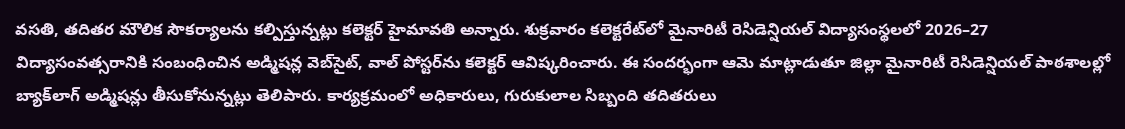వసతి, తదితర మౌలిక సౌకర్యాలను కల్పిస్తున్నట్లు కలెక్టర్‌ హైమావతి అన్నారు. శుక్రవారం కలెక్టరేట్‌లో మైనారిటీ రెసిడెన్షియల్‌ విద్యాసంస్థలలో 2026–27 విద్యాసంవత్సరానికి సంబంధించిన అడ్మిషన్ల వెబ్‌సైట్‌, వాల్‌ పోస్టర్‌ను కలెక్టర్‌ ఆవిష్కరించారు. ఈ సందర్భంగా ఆమె మాట్లాడుతూ జిల్లా మైనారిటీ రెసిడెన్షియల్‌ పాఠశాలల్లో బ్యాక్‌లాగ్‌ అడ్మిషన్లు తీసుకోనున్నట్లు తెలిపారు. కార్యక్రమంలో అధికారులు, గురుకులాల సిబ్బంది తదితరులు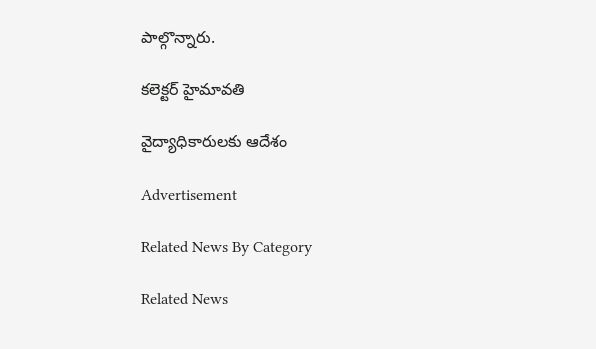పాల్గొన్నారు.

కలెక్టర్‌ హైమావతి

వైద్యాధికారులకు ఆదేశం

Advertisement

Related News By Category

Related News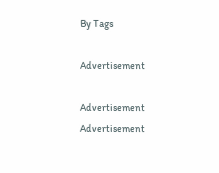By Tags

Advertisement

Advertisement
Advertisement